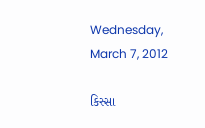Wednesday, March 7, 2012

કિસ્સા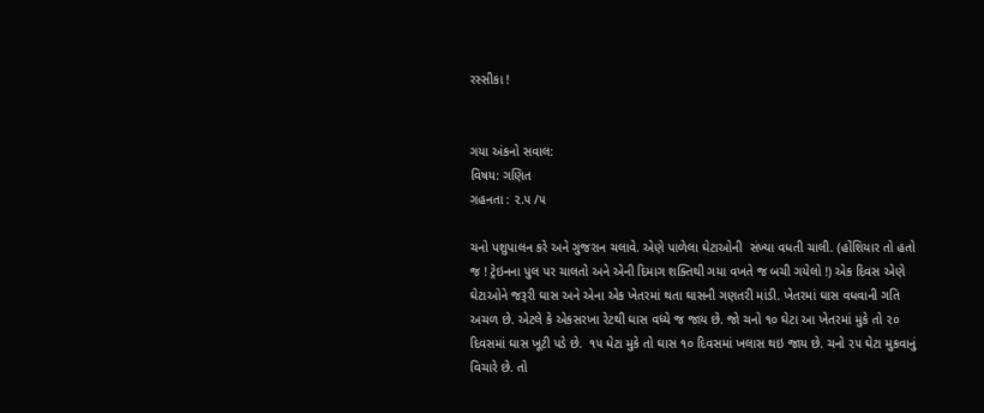રસ્સીકા !


ગયા અંકનો સવાલ:
વિષય: ગણિત
ગહનતા : ૨.૫ /૫

ચનો પશુપાલન કરે અને ગુજરાન ચલાવે. એણે પાળેલા ઘેટાઓની  સંખ્યા વધતી ચાલી. (હોંશિયાર તો હતો જ ! ટ્રેઇનના પુલ પર ચાલતો અને એની દિમાગ શક્તિથી ગયા વખતે જ બચી ગયેલો !) એક દિવસ એણે ઘેટાઓને જરૂરી ઘાસ અને એના એક ખેતરમાં થતા ઘાસની ગણતરી માંડી. ખેતરમાં ઘાસ વધવાની ગતિ અચળ છે. એટલે કે એકસરખા રેટથી ઘાસ વધ્યે જ જાય છે. જો ચનો ૧૦ ઘેટા આ ખેતરમાં મુકે તો ૨૦ દિવસમાં ઘાસ ખૂટી પડે છે.  ૧૫ ધેટા મુકે તો ઘાસ ૧૦ દિવસમાં ખલાસ થઇ જાય છે. ચનો ૨૫ ઘેટા મુકવાનું વિચારે છે. તો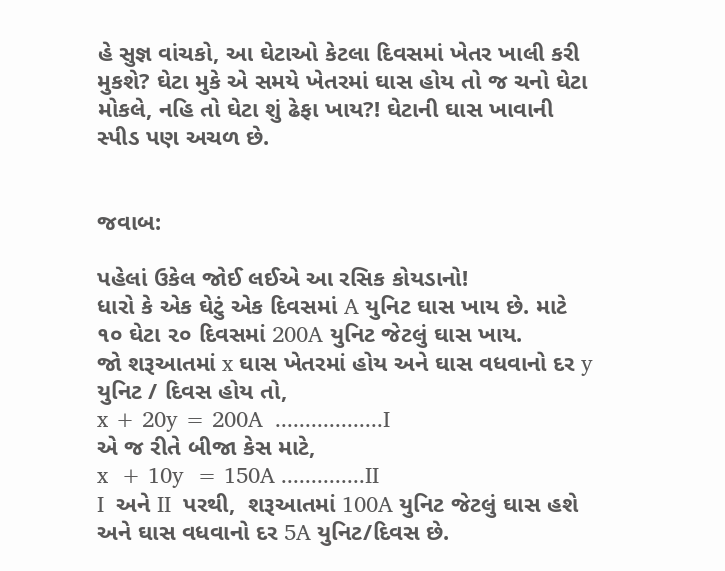હે સુજ્ઞ વાંચકો, આ ઘેટાઓ કેટલા દિવસમાં ખેતર ખાલી કરી મુકશે? ઘેટા મુકે એ સમયે ખેતરમાં ઘાસ હોય તો જ ચનો ઘેટા મોકલે, નહિ તો ઘેટા શું ઢેફા ખાય?! ઘેટાની ઘાસ ખાવાની સ્પીડ પણ અચળ છે.


જવાબ:

પહેલાં ઉકેલ જોઈ લઈએ આ રસિક કોયડાનો!
ધારો કે એક ઘેટું એક દિવસમાં A યુનિટ ઘાસ ખાય છે. માટે ૧૦ ઘેટા ૨૦ દિવસમાં 200A યુનિટ જેટલું ઘાસ ખાય.
જો શરૂઆતમાં x ઘાસ ખેતરમાં હોય અને ઘાસ વધવાનો દર y  યુનિટ / દિવસ હોય તો,
x + 20y = 200A  ..................I
એ જ રીતે બીજા કેસ માટે,
x  + 10y  = 150A ..............II
I  અને II  પરથી,  શરૂઆતમાં 100A યુનિટ જેટલું ઘાસ હશે અને ઘાસ વધવાનો દર 5A યુનિટ/દિવસ છે.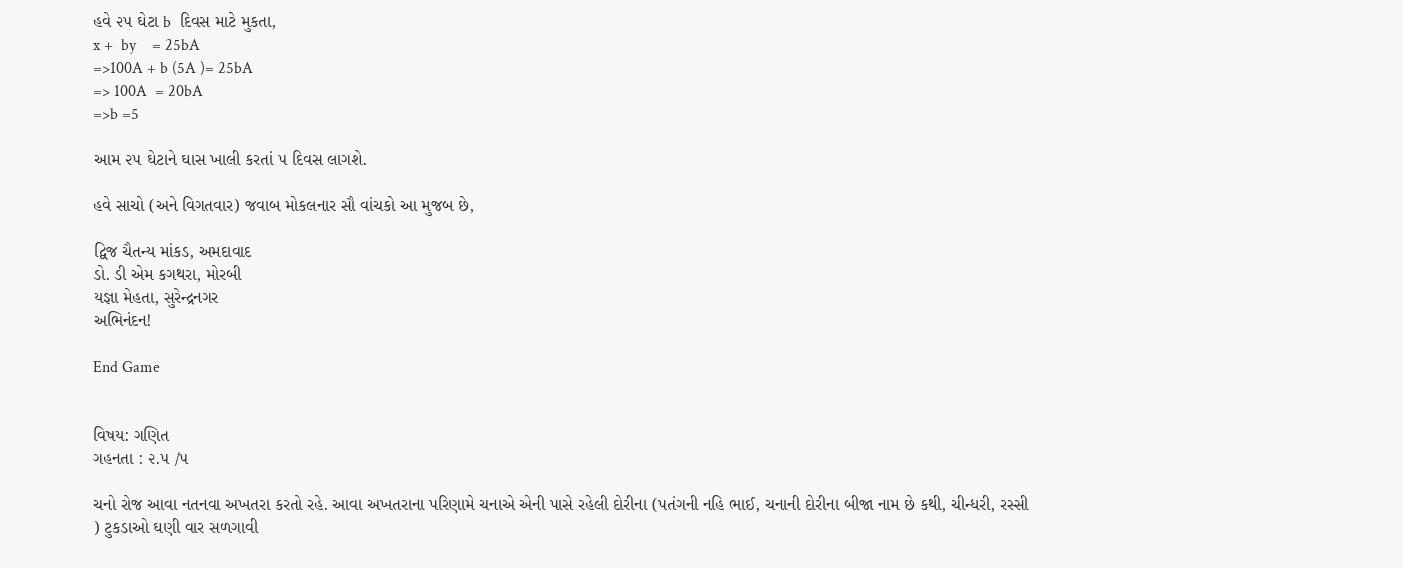હવે ૨૫ ઘેટા b  દિવસ માટે મુકતા,
x +  by    = 25bA
=>100A + b (5A )= 25bA
=> 100A  = 20bA
=>b =5

આમ ૨૫ ઘેટાને ઘાસ ખાલી કરતાં ૫ દિવસ લાગશે.

હવે સાચો (અને વિગતવાર) જવાબ મોકલનાર સૌ વાંચકો આ મુજબ છે,

દ્વિજ ચૈતન્ય માંકડ, અમદાવાદ
ડો. ડી એમ કગથરા, મોરબી
યજ્ઞા મેહતા, સુરેન્દ્રનગર
અભિનંદન!

End Game


વિષય: ગણિત
ગહનતા : ૨.૫ /૫

ચનો રોજ આવા નતનવા અખતરા કરતો રહે. આવા અખતરાના પરિણામે ચનાએ એની પાસે રહેલી દોરીના (પતંગની નહિ ભાઈ, ચનાની દોરીના બીજા નામ છે કથી, ચીન્ધરી, રસ્સી ) ટુકડાઓ ઘણી વાર સળગાવી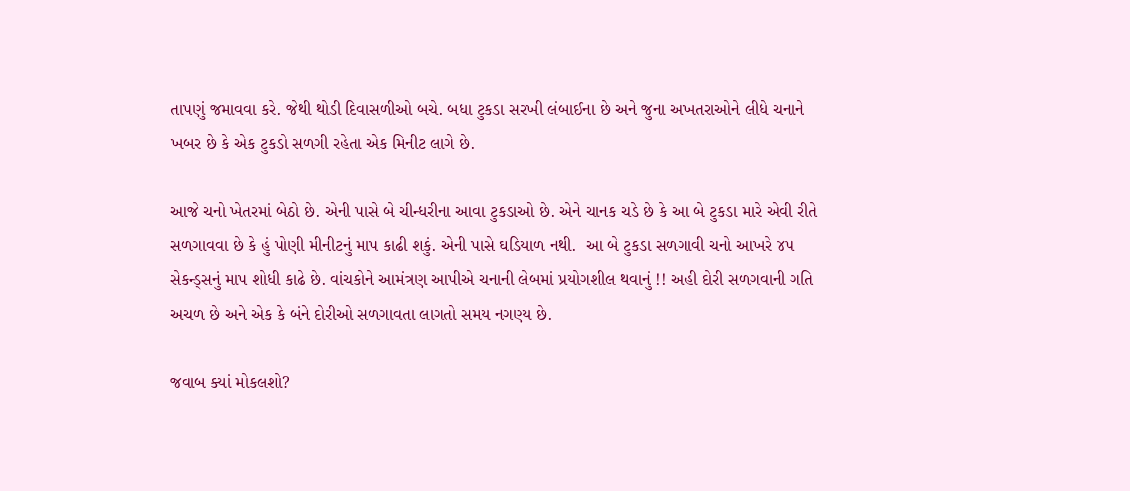તાપણું જમાવવા કરે. જેથી થોડી દિવાસળીઓ બચે. બધા ટુકડા સરખી લંબાઈના છે અને જુના અખતરાઓને લીધે ચનાને ખબર છે કે એક ટુકડો સળગી રહેતા એક મિનીટ લાગે છે.

આજે ચનો ખેતરમાં બેઠો છે. એની પાસે બે ચીન્ધરીના આવા ટુકડાઓ છે. એને ચાનક ચડે છે કે આ બે ટુકડા મારે એવી રીતે સળગાવવા છે કે હું પોણી મીનીટનું માપ કાઢી શકું. એની પાસે ઘડિયાળ નથી.  આ બે ટુકડા સળગાવી ચનો આખરે ૪૫ સેકન્ડ્સનું માપ શોધી કાઢે છે. વાંચકોને આમંત્રણ આપીએ ચનાની લેબમાં પ્રયોગશીલ થવાનું !! અહી દોરી સળગવાની ગતિ અચળ છે અને એક કે બંને દોરીઓ સળગાવતા લાગતો સમય નગણ્ય છે.

જવાબ ક્યાં મોકલશો?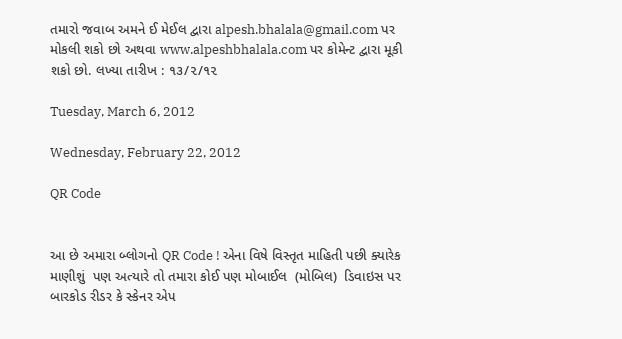તમારો જવાબ અમને ઈ મેઈલ દ્વારા alpesh.bhalala@gmail.com પર મોકલી શકો છો અથવા www.alpeshbhalala.com પર કોમેન્ટ દ્વારા મૂકી શકો છો. લખ્યા તારીખ : ૧૩/૨/૧૨

Tuesday, March 6, 2012

Wednesday, February 22, 2012

QR Code


આ છે અમારા બ્લોગનો QR Code ! એના વિષે વિસ્તૃત માહિતી પછી ક્યારેક માણીશું  પણ અત્યારે તો તમારા કોઈ પણ મોબાઈલ  (મોબિલ)  ડિવાઇસ પર બારકોડ રીડર કે સ્કેનર એપ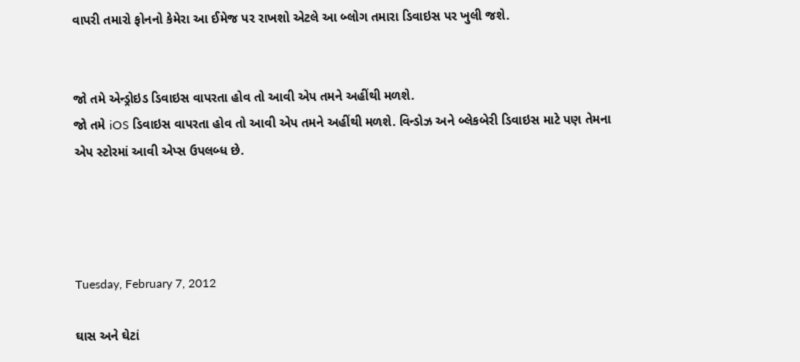વાપરી તમારો ફોનનો કેમેરા આ ઈમેજ પર રાખશો એટલે આ બ્લોગ તમારા ડિવાઇસ પર ખુલી જશે.


જો તમે એન્ડ્રોઇડ ડિવાઇસ વાપરતા હોવ તો આવી એપ તમને અહીંથી મળશે.
જો તમે iOS ડિવાઇસ વાપરતા હોવ તો આવી એપ તમને અહીંથી મળશે. વિન્ડોઝ અને બ્લેકબેરી ડિવાઇસ માટે પણ તેમના એપ સ્ટોરમાં આવી એપ્સ ઉપલબ્ધ છે.




Tuesday, February 7, 2012

ઘાસ અને ઘેટાં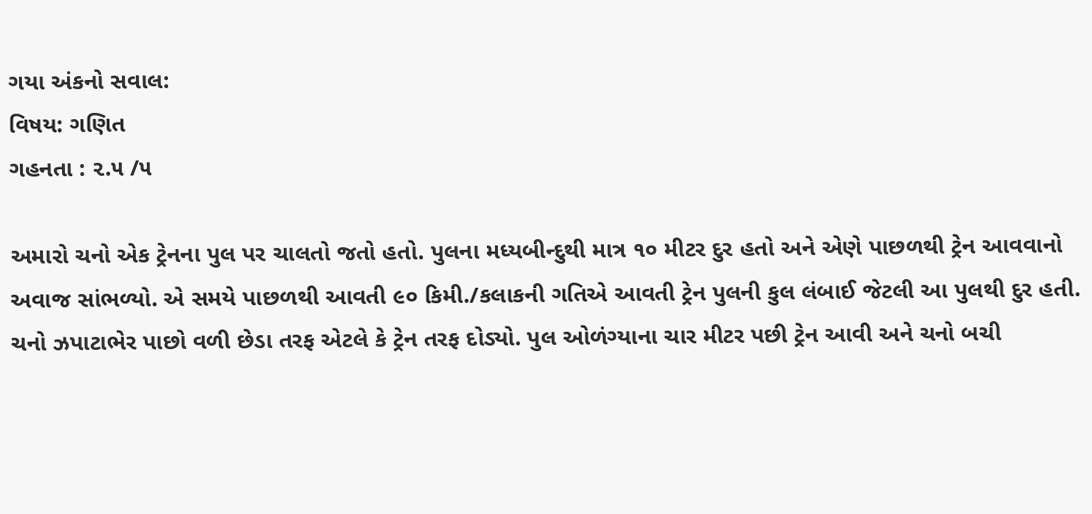ગયા અંકનો સવાલ:
વિષય: ગણિત
ગહનતા : ૨.૫ /૫

અમારો ચનો એક ટ્રેનના પુલ પર ચાલતો જતો હતો. પુલના મધ્યબીન્દુથી માત્ર ૧૦ મીટર દુર હતો અને એણે પાછળથી ટ્રેન આવવાનો અવાજ સાંભળ્યો. એ સમયે પાછળથી આવતી ૯૦ કિમી./કલાકની ગતિએ આવતી ટ્રેન પુલની કુલ લંબાઈ જેટલી આ પુલથી દુર હતી. ચનો ઝપાટાભેર પાછો વળી છેડા તરફ એટલે કે ટ્રેન તરફ દોડ્યો. પુલ ઓળંગ્યાના ચાર મીટર પછી ટ્રેન આવી અને ચનો બચી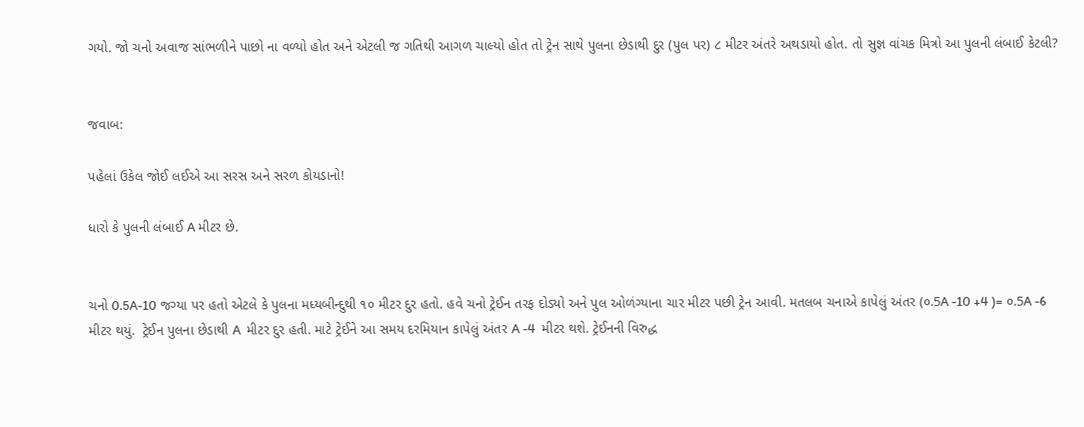ગયો. જો ચનો અવાજ સાંભળીને પાછો ના વળ્યો હોત અને એટલી જ ગતિથી આગળ ચાલ્યો હોત તો ટ્રેન સાથે પુલના છેડાથી દુર (પુલ પર) ૮ મીટર અંતરે અથડાયો હોત. તો સુજ્ઞ વાંચક મિત્રો આ પુલની લંબાઈ કેટલી?


જવાબ:

પહેલાં ઉકેલ જોઈ લઈએ આ સરસ અને સરળ કોયડાનો!

ધારો કે પુલની લંબાઈ A મીટર છે.


ચનો 0.5A-10 જગ્યા પર હતો એટલે કે પુલના મધ્યબીન્દુથી ૧૦ મીટર દુર હતો. હવે ચનો ટ્રેઈન તરફ દોડ્યો અને પુલ ઓળંગ્યાના ચાર મીટર પછી ટ્રેન આવી. મતલબ ચનાએ કાપેલું અંતર (૦.5A -10 +4 )= ૦.5A -6 મીટર થયું.  ટ્રેઈન પુલના છેડાથી A  મીટર દુર હતી. માટે ટ્રેઈને આ સમય દરમિયાન કાપેલું અંતર A -4  મીટર થશે. ટ્રેઈનની વિરુદ્ધ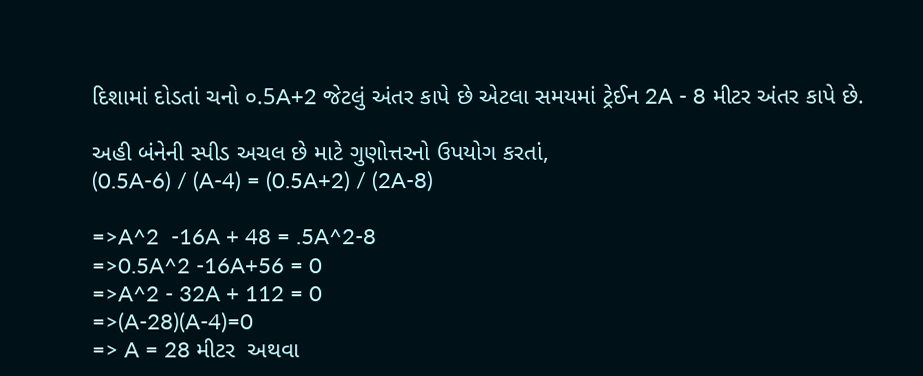દિશામાં દોડતાં ચનો ૦.5A+2 જેટલું અંતર કાપે છે એટલા સમયમાં ટ્રેઈન 2A - 8 મીટર અંતર કાપે છે.

અહી બંનેની સ્પીડ અચલ છે માટે ગુણોત્તરનો ઉપયોગ કરતાં,
(0.5A-6) / (A-4) = (0.5A+2) / (2A-8)

=>A^2  -16A + 48 = .5A^2-8
=>0.5A^2 -16A+56 = 0
=>A^2 - 32A + 112 = 0
=>(A-28)(A-4)=0
=> A = 28 મીટર  અથવા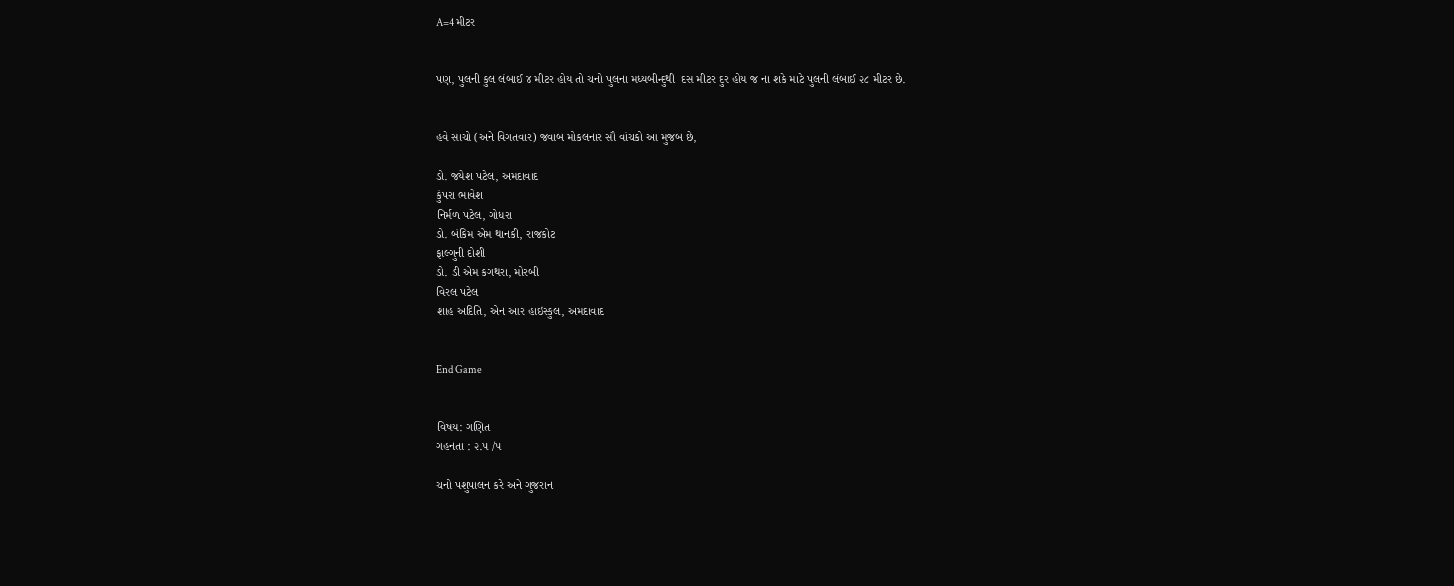A=4 મીટર


પણ, પુલની કુલ લંબાઈ ૪ મીટર હોય તો ચનો પુલના મધ્યબીન્દુથી  દસ મીટર દુર હોય જ ના શકે માટે પુલની લંબાઈ ૨૮ મીટર છે.


હવે સાચો (અને વિગતવાર) જવાબ મોકલનાર સૌ વાંચકો આ મુજબ છે,

ડો. જયેશ પટેલ, અમદાવાદ
કુંપરા ભાવેશ
નિર્મળ પટેલ, ગોધરા
ડો. બંકિમ એમ થાનકી, રાજકોટ
ફાલ્ગુની દોશી
ડો. ડી એમ કગથરા, મોરબી
વિરલ પટેલ
શાહ અદિતિ, એન આર હાઇસ્કુલ, અમદાવાદ


End Game


વિષય: ગણિત
ગહનતા : ૨.૫ /૫

ચનો પશુપાલન કરે અને ગુજરાન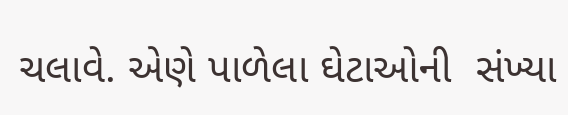ચલાવે. એણે પાળેલા ઘેટાઓની  સંખ્યા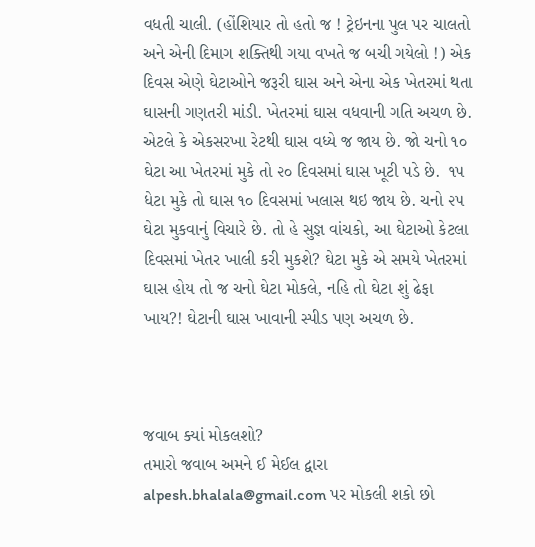વધતી ચાલી. (હોંશિયાર તો હતો જ ! ટ્રેઇનના પુલ પર ચાલતો અને એની દિમાગ શક્તિથી ગયા વખતે જ બચી ગયેલો !) એક દિવસ એણે ઘેટાઓને જરૂરી ઘાસ અને એના એક ખેતરમાં થતા ઘાસની ગણતરી માંડી. ખેતરમાં ઘાસ વધવાની ગતિ અચળ છે. એટલે કે એકસરખા રેટથી ઘાસ વધ્યે જ જાય છે. જો ચનો ૧૦ ઘેટા આ ખેતરમાં મુકે તો ૨૦ દિવસમાં ઘાસ ખૂટી પડે છે.  ૧૫ ધેટા મુકે તો ઘાસ ૧૦ દિવસમાં ખલાસ થઇ જાય છે. ચનો ૨૫ ઘેટા મુકવાનું વિચારે છે. તો હે સુજ્ઞ વાંચકો, આ ઘેટાઓ કેટલા દિવસમાં ખેતર ખાલી કરી મુકશે? ઘેટા મુકે એ સમયે ખેતરમાં ઘાસ હોય તો જ ચનો ઘેટા મોકલે, નહિ તો ઘેટા શું ઢેફા ખાય?! ઘેટાની ઘાસ ખાવાની સ્પીડ પણ અચળ છે.



જવાબ ક્યાં મોકલશો?
તમારો જવાબ અમને ઈ મેઈલ દ્વારા alpesh.bhalala@gmail.com પર મોકલી શકો છો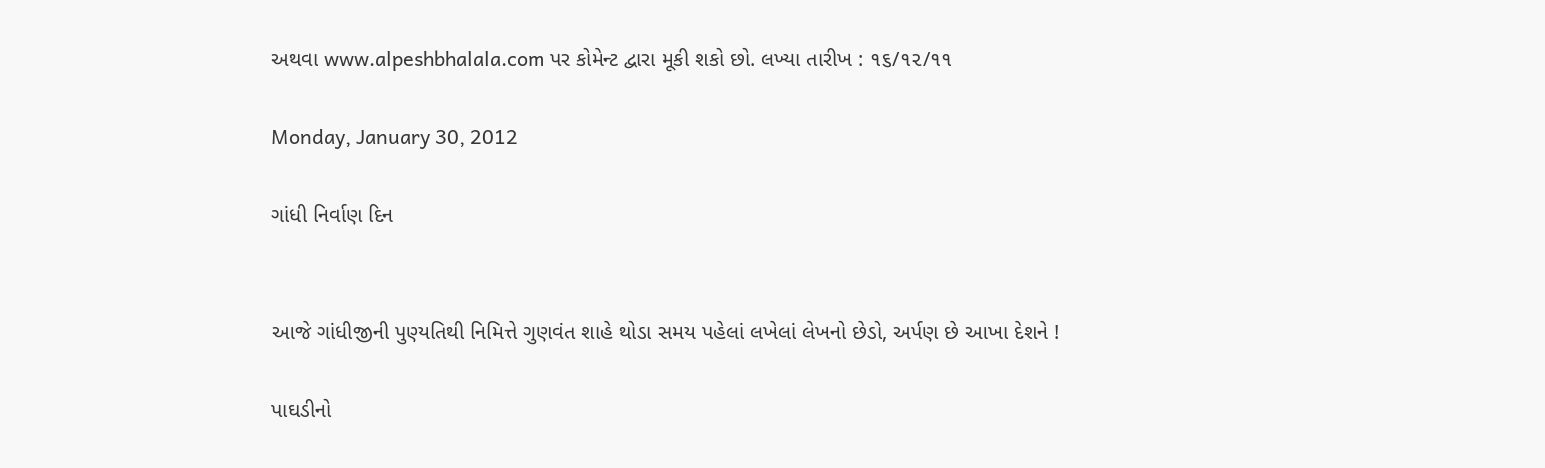અથવા www.alpeshbhalala.com પર કોમેન્ટ દ્વારા મૂકી શકો છો. લખ્યા તારીખ : ૧૬/૧૨/૧૧

Monday, January 30, 2012

ગાંધી નિર્વાણ દિન


આજે ગાંધીજીની પુણ્યતિથી નિમિત્તે ગુણવંત શાહે થોડા સમય પહેલાં લખેલાં લેખનો છેડો, અર્પણ છે આખા દેશને !

પાઘડીનો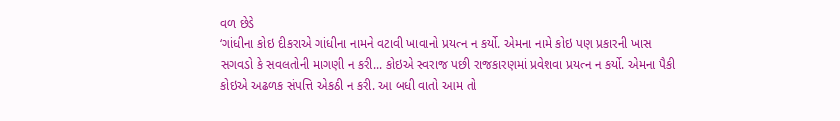વળ છેડે
‘ગાંધીના કોઇ દીકરાએ ગાંધીના નામને વટાવી ખાવાનો પ્રયત્ન ન કર્યો. એમના નામે કોઇ પણ પ્રકારની ખાસ સગવડો કે સવલતોની માગણી ન કરી... કોઇએ સ્વરાજ પછી રાજકારણમાં પ્રવેશવા પ્રયત્ન ન કર્યો. એમના પૈકી કોઇએ અઢળક સંપત્તિ એકઠી ન કરી. આ બધી વાતો આમ તો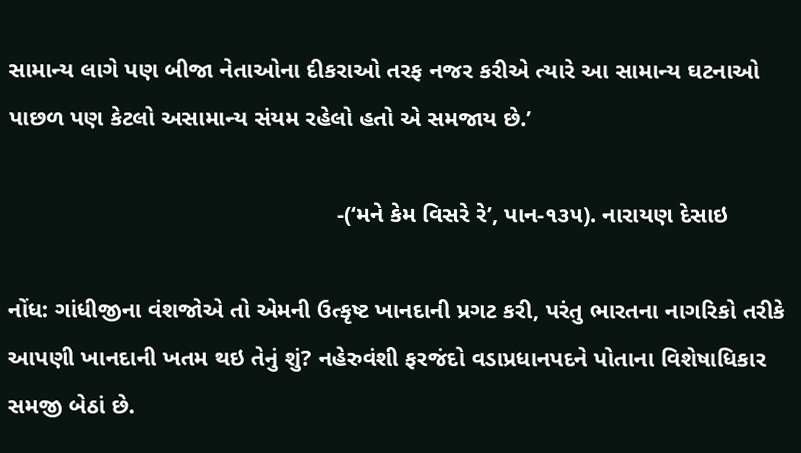સામાન્ય લાગે પણ બીજા નેતાઓના દીકરાઓ તરફ નજર કરીએ ત્યારે આ સામાન્ય ઘટનાઓ પાછળ પણ કેટલો અસામાન્ય સંયમ રહેલો હતો એ સમજાય છે.’

                                                  -(‘મને કેમ વિસરે રે’, પાન-૧૩૫). નારાયણ દેસાઇ

નોંધ: ગાંધીજીના વંશજોએ તો એમની ઉત્કૃષ્ટ ખાનદાની પ્રગટ કરી, પરંતુ ભારતના નાગરિકો તરીકે આપણી ખાનદાની ખતમ થઇ તેનું શું? નહેરુવંશી ફરજંદો વડાપ્રધાનપદને પોતાના વિશેષાધિકાર સમજી બેઠાં છે.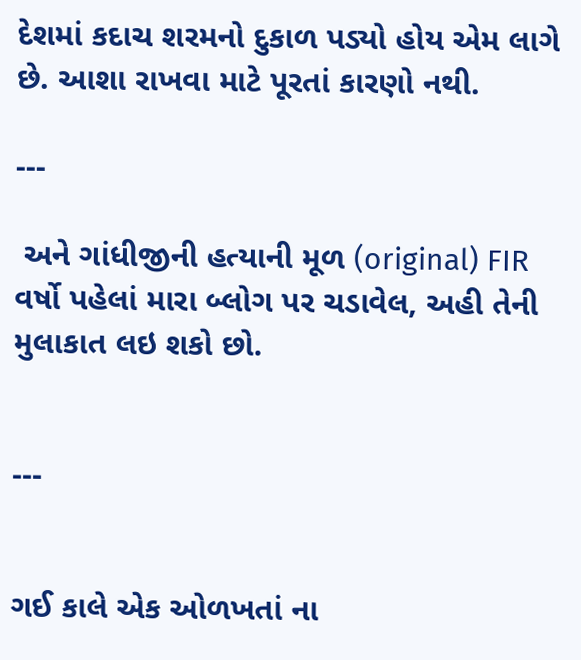દેશમાં કદાચ શરમનો દુકાળ પડ્યો હોય એમ લાગે છે. આશા રાખવા માટે પૂરતાં કારણો નથી.

---

 અને ગાંધીજીની હત્યાની મૂળ (original) FIR વર્ષો પહેલાં મારા બ્લોગ પર ચડાવેલ, અહી તેની મુલાકાત લઇ શકો છો.


---


ગઈ કાલે એક ઓળખતાં ના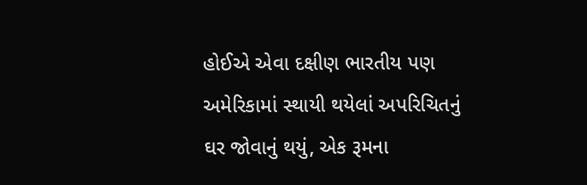હોઈએ એવા દક્ષીણ ભારતીય પણ અમેરિકામાં સ્થાયી થયેલાં અપરિચિતનું  ઘર જોવાનું થયું, એક રૂમના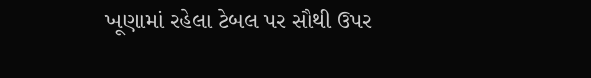ખૂણામાં રહેલા ટેબલ પર સૌથી ઉપર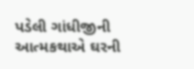પડેલી ગાંધીજીની આત્મકથાએ ઘરની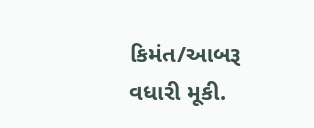કિમંત/આબરૂ વધારી મૂકી.